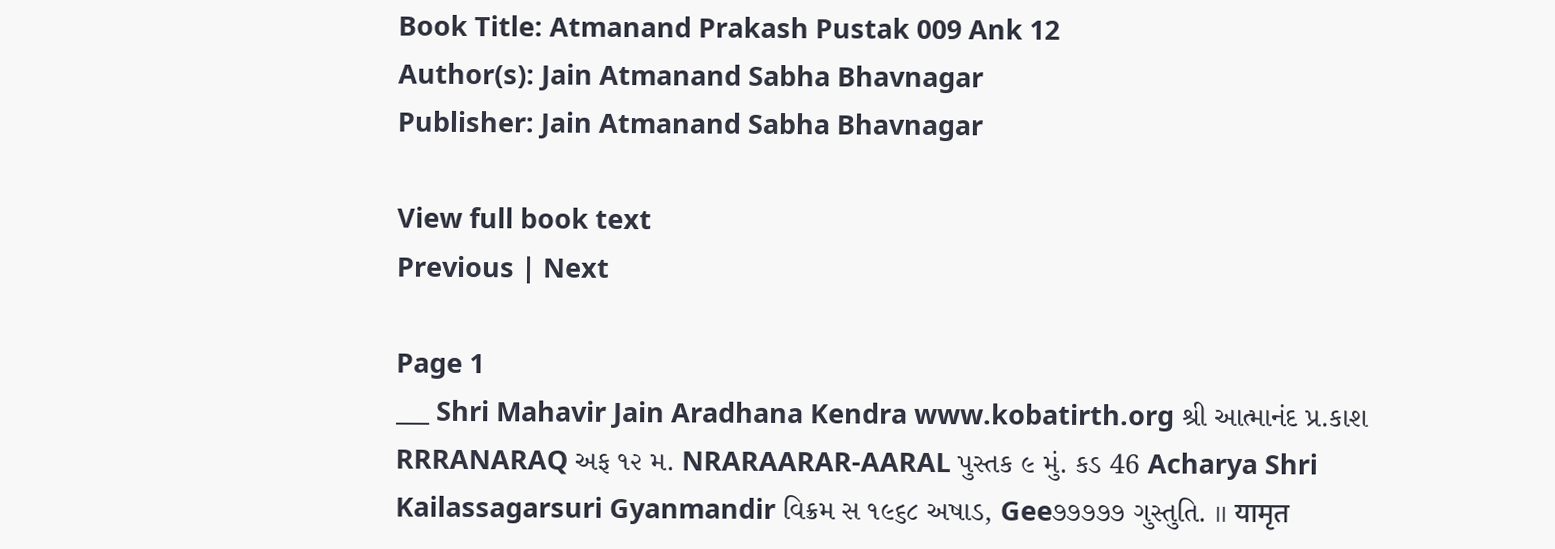Book Title: Atmanand Prakash Pustak 009 Ank 12
Author(s): Jain Atmanand Sabha Bhavnagar
Publisher: Jain Atmanand Sabha Bhavnagar

View full book text
Previous | Next

Page 1
___ Shri Mahavir Jain Aradhana Kendra www.kobatirth.org શ્રી આત્માનંદ પ્ર.કાશ RRRANARAQ અફ ૧૨ મ. NRARAARAR-AARAL પુસ્તક ૯ મું. કડ 46 Acharya Shri Kailassagarsuri Gyanmandir વિક્રમ સ ૧૯૬૮ અષાડ, Gee૭૭૭૭૭ ગુસ્તુતિ. ॥ यामृत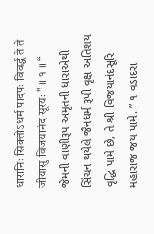धारानिः सिक्तोऽधर्म पादपः विवर्द्ध ते ते जीयासु विजयानंद सूरयः " ॥ १ ॥ “ જેમની વાણીરૂપ અમૃતની ધારાએથી સિંચન થયેલે જૈનધર્મ રૂપી વૃક્ષ અતિશય વૃદ્ધિ પામે છે, તે શ્રી વિજયાનંદસૂરિ મહારાજ જય પામે. ” ૧ વડાદરા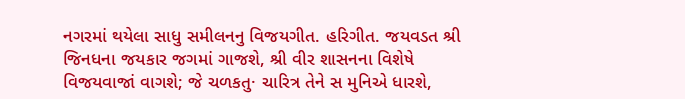નગરમાં થયેલા સાધુ સમીલનનુ વિજયગીત. હરિગીત. જયવડત શ્રી જિનધના જયકાર જગમાં ગાજશે, શ્રી વીર શાસનના વિશેષે વિજયવાજાં વાગશે; જે ચળકતુ· ચારિત્ર તેને સ મુનિએ ધારશે,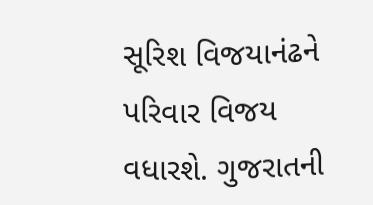સૂરિશ વિજયાનંઢને પરિવાર વિજય વધારશે. ગુજરાતની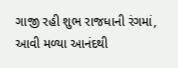ગાજી રહી શુભ રાજધાની રંગમાં, આવી મળ્યા આનંદથી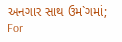અનગાર સાથ ઉમ`ગમાં; For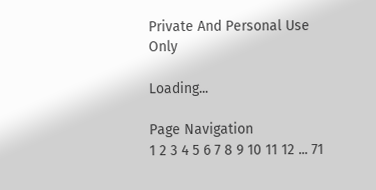Private And Personal Use Only

Loading...

Page Navigation
1 2 3 4 5 6 7 8 9 10 11 12 ... 71